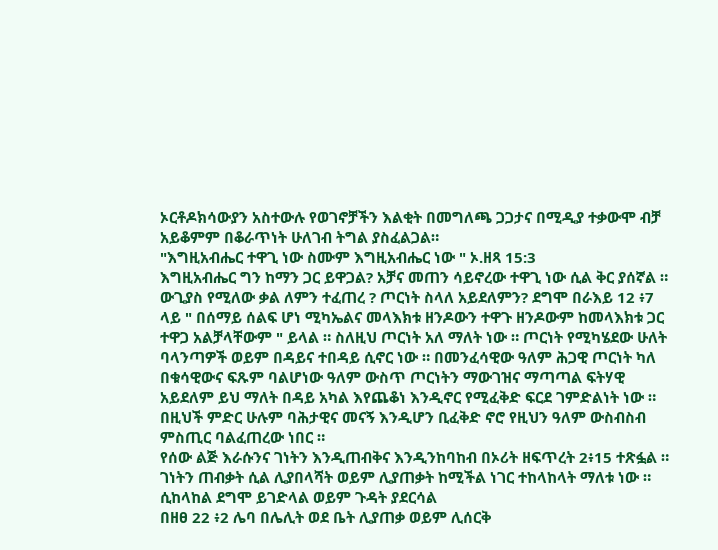ኦርቶዶክሳውያን አስተውሉ የወገኖቻችን እልቂት በመግለጫ ጋጋታና በሚዲያ ተቃውሞ ብቻ አይቆምም በቆራጥነት ሁለገብ ትግል ያስፈልጋል።
"እግዚአብሔር ተዋጊ ነው ስሙም እግዚአብሔር ነው " ኦ.ዘጻ 15:3
እግዚአብሔር ግን ከማን ጋር ይዋጋል? አቻና መጠን ሳይኖረው ተዋጊ ነው ሲል ቅር ያሰኛል ። ውጊያስ የሚለው ቃል ለምን ተፈጠረ ? ጦርነት ስላለ አይደለምን? ደግሞ በራእይ 12 ፥7 ላይ " በሰማይ ሰልፍ ሆነ ሚካኤልና መላእክቱ ዘንዶውን ተዋጉ ዘንዶውም ከመላእክቱ ጋር ተዋጋ አልቻላቸውም " ይላል ። ስለዚህ ጦርነት አለ ማለት ነው ። ጦርነት የሚካሄደው ሁለት ባላንጣዎች ወይም በዳይና ተበዳይ ሲኖር ነው ። በመንፈሳዊው ዓለም ሕጋዊ ጦርነት ካለ በቁሳዊውና ፍጹም ባልሆነው ዓለም ውስጥ ጦርነትን ማውገዝና ማጣጣል ፍትሃዊ አይደለም ይህ ማለት በዳይ አካል እየጨቆነ እንዲኖር የሚፈቅድ ፍርደ ገምድልነት ነው ። በዚህች ምድር ሁሉም ባሕታዊና መናኝ እንዲሆን ቢፈቅድ ኖሮ የዚህን ዓለም ውስብስብ ምስጢር ባልፈጠረው ነበር ።
የሰው ልጅ እራሱንና ገነትን እንዲጠብቅና እንዲንከባከብ በኦሪት ዘፍጥረት 2፥15 ተጽፏል ። ገነትን ጠብቃት ሲል ሊያበላሻት ወይም ሊያጠቃት ከሚችል ነገር ተከላከላት ማለቱ ነው ። ሲከላከል ደግሞ ይገድላል ወይም ጉዳት ያደርሳል
በዘፀ 22 ፥2 ሌባ በሌሊት ወደ ቤት ሊያጠቃ ወይም ሊሰርቅ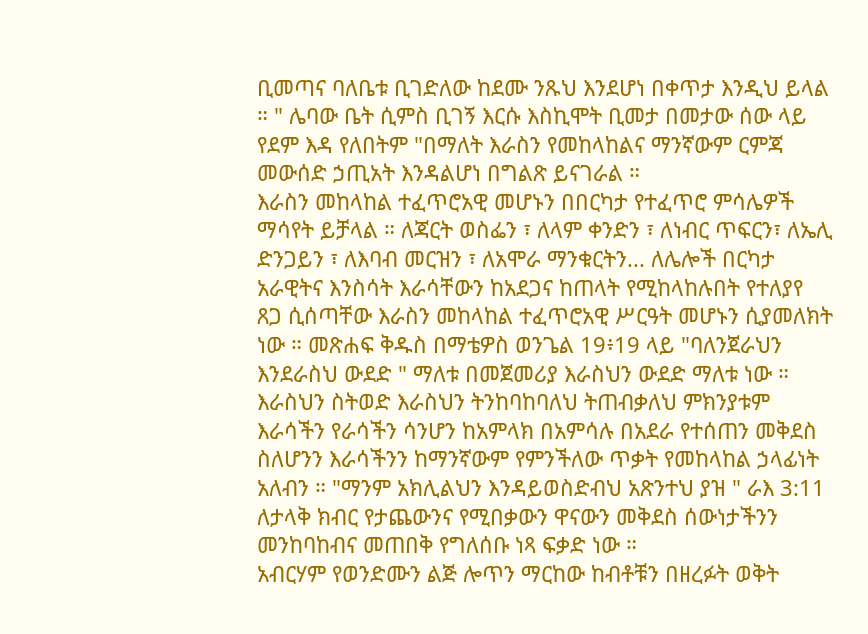ቢመጣና ባለቤቱ ቢገድለው ከደሙ ንጹህ እንደሆነ በቀጥታ እንዲህ ይላል ። " ሌባው ቤት ሲምስ ቢገኝ እርሱ እስኪሞት ቢመታ በመታው ሰው ላይ የደም እዳ የለበትም "በማለት እራስን የመከላከልና ማንኛውም ርምጃ መውሰድ ኃጢአት እንዳልሆነ በግልጽ ይናገራል ።
እራስን መከላከል ተፈጥሮአዊ መሆኑን በበርካታ የተፈጥሮ ምሳሌዎች ማሳየት ይቻላል ። ለጃርት ወስፌን ፣ ለላም ቀንድን ፣ ለነብር ጥፍርን፣ ለኤሊ ድንጋይን ፣ ለእባብ መርዝን ፣ ለአሞራ ማንቁርትን... ለሌሎች በርካታ አራዊትና እንስሳት እራሳቸውን ከአደጋና ከጠላት የሚከላከሉበት የተለያየ ጸጋ ሲሰጣቸው እራስን መከላከል ተፈጥሮአዊ ሥርዓት መሆኑን ሲያመለክት ነው ። መጽሐፍ ቅዱስ በማቴዎስ ወንጌል 19፥19 ላይ "ባለንጀራህን እንደራስህ ውደድ " ማለቱ በመጀመሪያ እራስህን ውደድ ማለቱ ነው ። እራስህን ስትወድ እራስህን ትንከባከባለህ ትጠብቃለህ ምክንያቱም እራሳችን የራሳችን ሳንሆን ከአምላክ በአምሳሉ በአደራ የተሰጠን መቅደስ ስለሆንን እራሳችንን ከማንኛውም የምንችለው ጥቃት የመከላከል ኃላፊነት አለብን ። "ማንም አክሊልህን እንዳይወስድብህ አጽንተህ ያዝ " ራእ 3:11 ለታላቅ ክብር የታጨውንና የሚበቃውን ዋናውን መቅደስ ሰውነታችንን መንከባከብና መጠበቅ የግለሰቡ ነጻ ፍቃድ ነው ።
አብርሃም የወንድሙን ልጅ ሎጥን ማርከው ከብቶቹን በዘረፉት ወቅት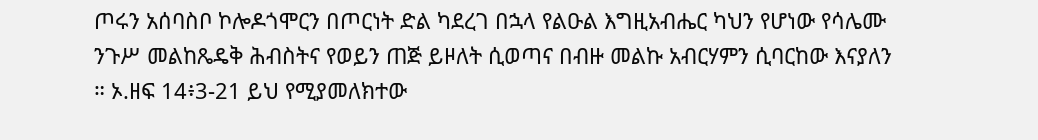ጦሩን አሰባስቦ ኮሎዶጎሞርን በጦርነት ድል ካደረገ በኋላ የልዑል እግዚአብሔር ካህን የሆነው የሳሌሙ ንጉሥ መልከጼዴቅ ሕብስትና የወይን ጠጅ ይዞለት ሲወጣና በብዙ መልኩ አብርሃምን ሲባርከው እናያለን ። ኦ.ዘፍ 14፥3-21 ይህ የሚያመለክተው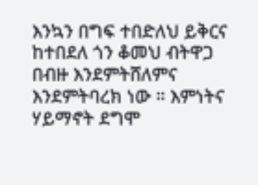እንኳን በግፍ ተበድለህ ይቅርና ከተበደለ ጎን ቆመህ ብትዋጋ በብዙ እንደምትሸለምና እንደምትባረክ ነው ። እምነትና ሃይማኖት ደግሞ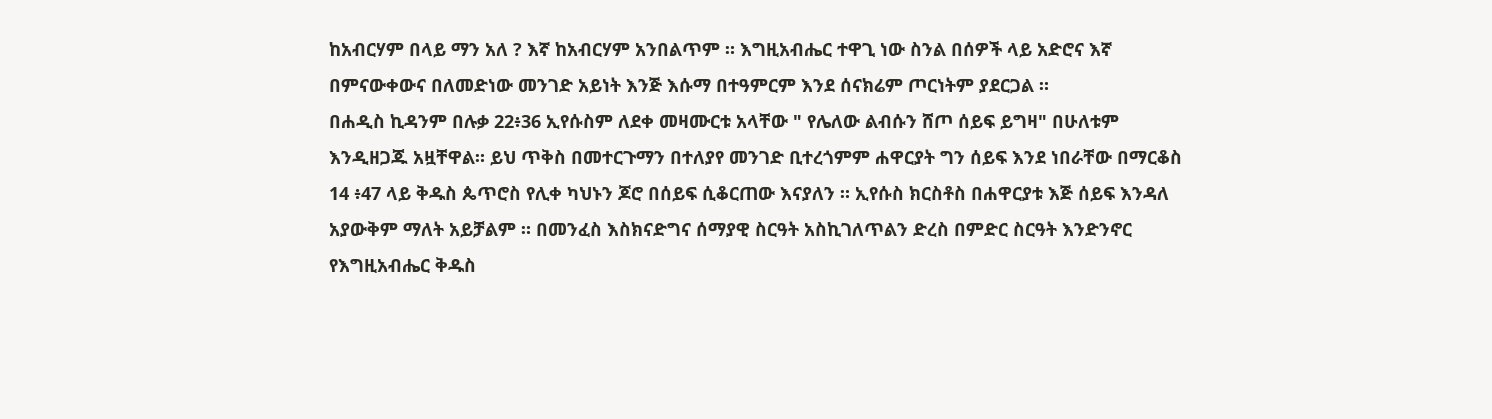ከአብርሃም በላይ ማን አለ ? እኛ ከአብርሃም አንበልጥም ። እግዚአብሔር ተዋጊ ነው ስንል በሰዎች ላይ አድሮና እኛ በምናውቀውና በለመድነው መንገድ አይነት እንጅ እሱማ በተዓምርም እንደ ሰናክሬም ጦርነትም ያደርጋል ።
በሐዲስ ኪዳንም በሉቃ 22፥36 ኢየሱስም ለደቀ መዛሙርቱ አላቸው " የሌለው ልብሱን ሸጦ ሰይፍ ይግዛ" በሁለቱም እንዲዘጋጁ አዟቸዋል። ይህ ጥቅስ በመተርጉማን በተለያየ መንገድ ቢተረጎምም ሐዋርያት ግን ሰይፍ እንደ ነበራቸው በማርቆስ 14 ፥47 ላይ ቅዱስ ጴጥሮስ የሊቀ ካህኑን ጆሮ በሰይፍ ሲቆርጠው እናያለን ። ኢየሱስ ክርስቶስ በሐዋርያቱ እጅ ሰይፍ እንዳለ አያውቅም ማለት አይቻልም ። በመንፈስ እስክናድግና ሰማያዊ ስርዓት አስኪገለጥልን ድረስ በምድር ስርዓት እንድንኖር የእግዚአብሔር ቅዱስ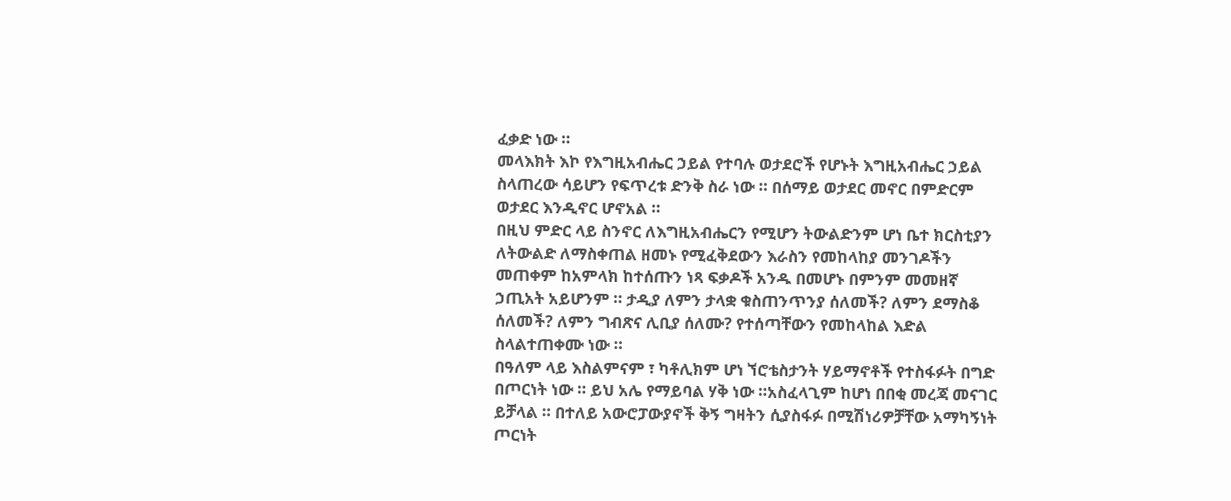ፈቃድ ነው ።
መላእክት እኮ የእግዚአብሔር ኃይል የተባሉ ወታደሮች የሆኑት እግዚአብሔር ኃይል ስላጠረው ሳይሆን የፍጥረቱ ድንቅ ስራ ነው ። በሰማይ ወታደር መኖር በምድርም ወታደር እንዲኖር ሆኖአል ።
በዚህ ምድር ላይ ስንኖር ለእግዚአብሔርን የሚሆን ትውልድንም ሆነ ቤተ ክርስቲያን ለትውልድ ለማስቀጠል ዘመኑ የሚፈቅደውን እራስን የመከላከያ መንገዶችን መጠቀም ከአምላክ ከተሰጡን ነጻ ፍቃዶች አንዱ በመሆኑ በምንም መመዘኛ ኃጢአት አይሆንም ። ታዲያ ለምን ታላቋ ቁስጠንጥንያ ሰለመች? ለምን ደማስቆ ሰለመች? ለምን ግብጽና ሊቢያ ሰለሙ? የተሰጣቸውን የመከላከል እድል ስላልተጠቀሙ ነው ።
በዓለም ላይ እስልምናም ፣ ካቶሊክም ሆነ ኘሮቴስታንት ሃይማኖቶች የተስፋፉት በግድ በጦርነት ነው ። ይህ አሌ የማይባል ሃቅ ነው ።አስፈላጊም ከሆነ በበቂ መረጃ መናገር ይቻላል ። በተለይ አውሮፓውያኖች ቅኝ ግዛትን ሲያስፋፉ በሚሽነሪዎቻቸው አማካኝነት ጦርነት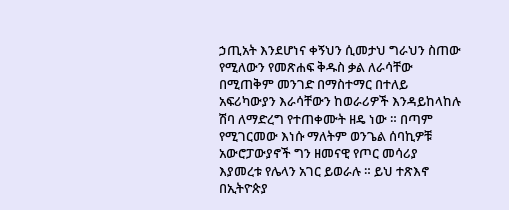ኃጢአት እንደሆነና ቀኝህን ሲመታህ ግራህን ስጠው የሚለውን የመጽሐፍ ቅዱስ ቃል ለራሳቸው በሚጠቅም መንገድ በማስተማር በተለይ አፍሪካውያን እራሳቸውን ከወራሪዎች እንዳይከላከሉ ሽባ ለማድረግ የተጠቀሙት ዘዴ ነው ። በጣም የሚገርመው እነሱ ማለትም ወንጌል ሰባኪዎቹ አውሮፓውያኖች ግን ዘመናዊ የጦር መሳሪያ እያመረቱ የሌላን አገር ይወራሉ ። ይህ ተጽእኖ በኢትዮጵያ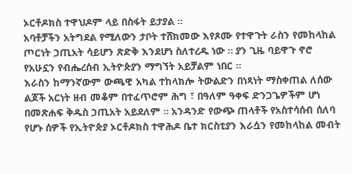ኦርቶዶክስ ተዋህዶም ላይ በስፋት ይታያል ።
አባቶቻችን አትግደል የሚለውን ታቦት ተሸክመው እየጾሙ የተዋጉት ራስን የመከላከል ጦርነት ኃጢአት ሳይሆን ጽድቅ እንደሆነ ስለተረዱ ነው ። ያን ጊዜ ባይዋጉ ኖሮ የአሁኗን የብሔረሰብ ኢትዮጵያን ማግኘት አይቻልም ነበር ።
እራስን ከማንኛውም ውጫዊ አካል ተከላክሎ ትውልድን በነጻነት ማስቀጠል ለሰው ልጆች አርነት ዘብ መቆም በተፈጥሮም ሕግ ፣ በዓለም ዓቀፍ ድንጋጌዎችም ሆነ በመጽሐፍ ቅዱስ ኃጢአት አይደለም ። አንዳንድ የውጭ ጠላቶች የአስተሳሰብ ሰለባ የሆኑ ሰዎች የኢትዮጵያ ኦርቶዶክስ ተዋሕዶ ቤተ ክርስቲያን እራሷን የመከላከል መብት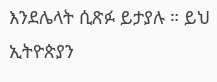እንደሌላት ሲጽፉ ይታያሉ ። ይህ ኢትዮጵያን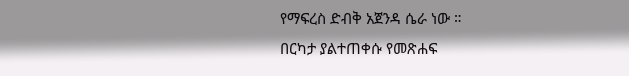የማፍረስ ድብቅ አጀንዳ ሴራ ነው ።
በርካታ ያልተጠቀሱ የመጽሐፍ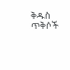ቅዱስ ጥቅሶች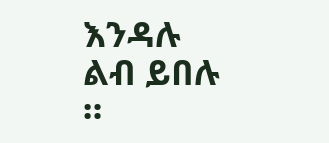እንዳሉ ልብ ይበሉ ።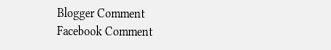Blogger Comment
Facebook Comment